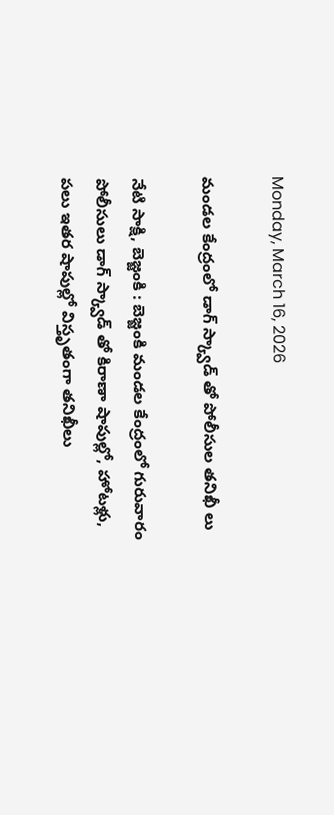Monday, March 16, 2026

మండల కేంద్రంలో డాగ్ స్క్వాడ్ తో పోలీసుల తనిఖీ లు

నేటి సాక్షి, బెజ్జంకి : బెజ్జంకి మండల కేంద్రంలో గురువారం పోలీసులు డాగ్ స్క్వాడ్ తో కిరాణా షాపుల్లో, హోటళ్లు, పలు ఇతర షాపుల్లో విస్తృతంగా తనిఖీలు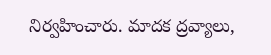నిర్వహించారు. మాదక ద్రవ్యాలు,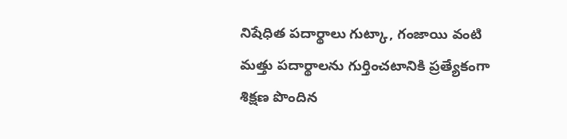నిషేధిత పదార్థాలు గుట్కా, గంజాయి వంటి మత్తు పదార్థాలను గుర్తించటానికి ప్రత్యేకంగా శిక్షణ పొందిన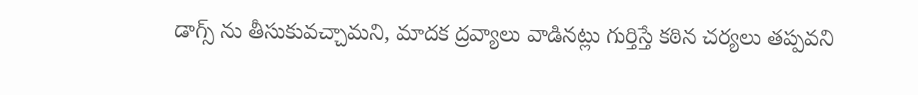డాగ్స్ ను తీసుకువచ్చామని, మాదక ద్రవ్యాలు వాడినట్లు గుర్తిస్తే కఠిన చర్యలు తప్పవని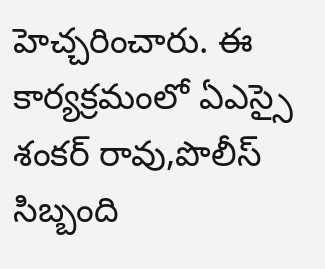హెచ్చరించారు. ఈ కార్యక్రమంలో ఏఎస్సై శంకర్ రావు,పొలీస్ సిబ్బంది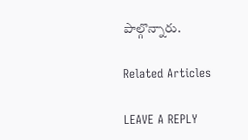పాల్గొన్నారు.

Related Articles

LEAVE A REPLY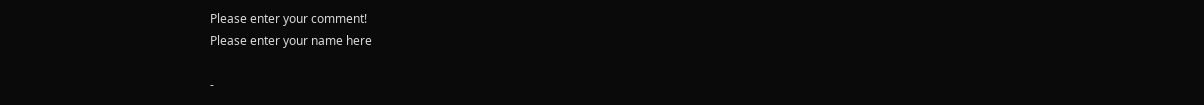Please enter your comment!
Please enter your name here

-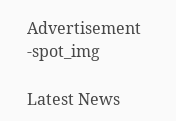Advertisement -spot_img

Latest News